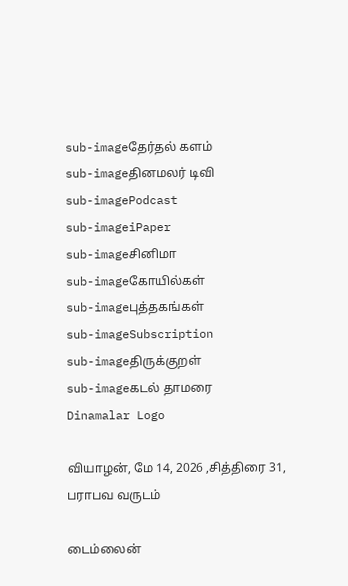sub-imageதேர்தல் களம்
sub-imageதினமலர் டிவி
sub-imagePodcast
sub-imageiPaper
sub-imageசினிமா
sub-imageகோயில்கள்
sub-imageபுத்தகங்கள்
sub-imageSubscription
sub-imageதிருக்குறள்
sub-imageகடல் தாமரை
Dinamalar Logo

வியாழன், மே 14, 2026 ,சித்திரை 31, பராபவ வருடம்

டைம்லைன்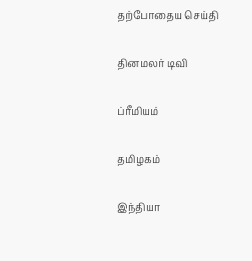தற்போதைய செய்தி


தினமலர் டிவி


ப்ரீமியம்


தமிழகம்


இந்தியா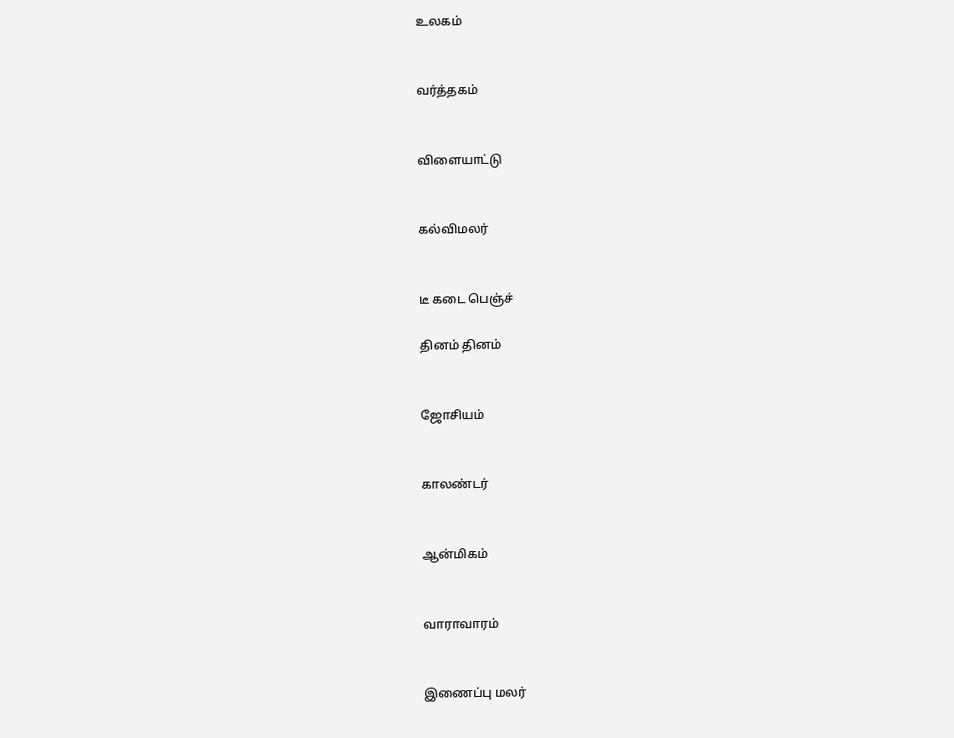உலகம்


வர்த்தகம்


விளையாட்டு


கல்விமலர்


டீ கடை பெஞ்ச்

தினம் தினம்


ஜோசியம்


காலண்டர்


ஆன்மிகம்


வாராவாரம்


இணைப்பு மலர்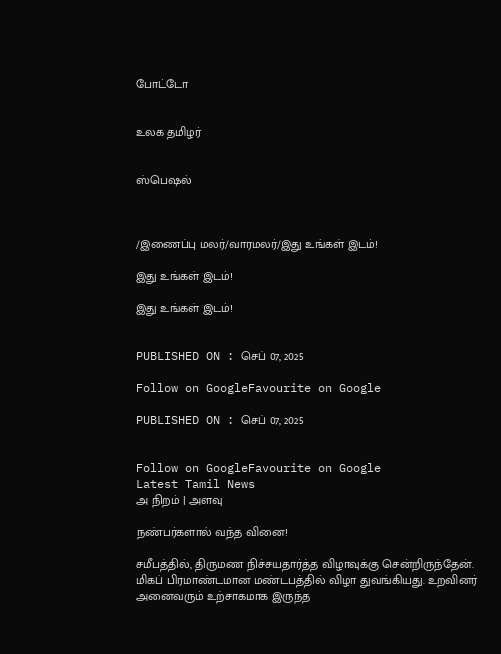போட்டோ


உலக தமிழர்


ஸ்பெஷல்



/இணைப்பு மலர்/வாரமலர்/இது உங்கள் இடம்!

இது உங்கள் இடம்!

இது உங்கள் இடம்!


PUBLISHED ON : செப் 07, 2025

Follow on GoogleFavourite on Google

PUBLISHED ON : செப் 07, 2025


Follow on GoogleFavourite on Google
Latest Tamil News
அ நிறம் | அளவு

நண்பர்களால் வந்த வினை!

சமீபத்தில், திருமண நிச்சயதார்த்த விழாவுக்கு சென்றிருந்தேன். மிகப் பிரமாண்டமான மண்டபத்தில் விழா துவங்கியது. உறவினர் அனைவரும் உற்சாகமாக இருந்த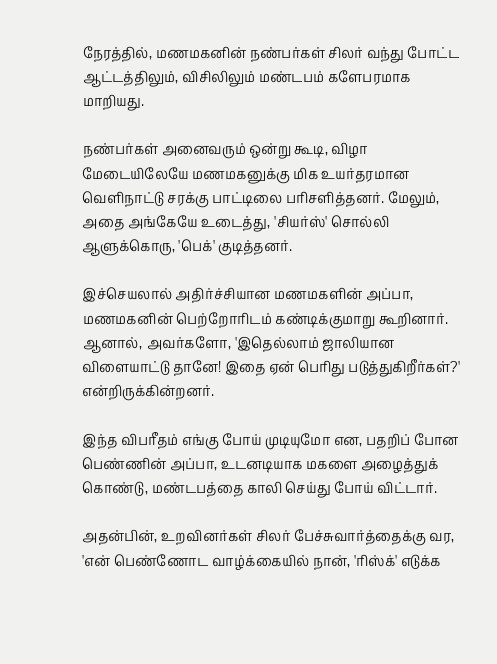நேரத்தில், மணமகனின் நண்பர்கள் சிலர் வந்து போட்ட ஆட்டத்திலும், விசிலிலும் மண்டபம் களேபரமாக மாறியது.

நண்பர்கள் அனைவரும் ஒன்று கூடி, விழா மேடையிலேயே மணமகனுக்கு மிக உயர்தரமான வெளிநாட்டு சரக்கு பாட்டிலை பரிசளித்தனர். மேலும், அதை அங்கேயே உடைத்து, 'சியர்ஸ்' சொல்லி ஆளுக்கொரு, 'பெக்' குடித்தனர்.

இச்செயலால் அதிர்ச்சியான மணமகளின் அப்பா, மணமகனின் பெற்றோரிடம் கண்டிக்குமாறு கூறினார். ஆனால், அவர்களோ, 'இதெல்லாம் ஜாலியான விளையாட்டு தானே! இதை ஏன் பெரிது படுத்துகிறீர்கள்?' என்றிருக்கின்றனர்.

இந்த விபரீதம் எங்கு போய் முடியுமோ என, பதறிப் போன பெண்ணின் அப்பா, உடனடியாக மகளை அழைத்துக் கொண்டு, மண்டபத்தை காலி செய்து போய் விட்டார்.

அதன்பின், உறவினர்கள் சிலர் பேச்சுவார்த்தைக்கு வர, 'என் பெண்ணோட வாழ்க்கையில் நான், 'ரிஸ்க்' எடுக்க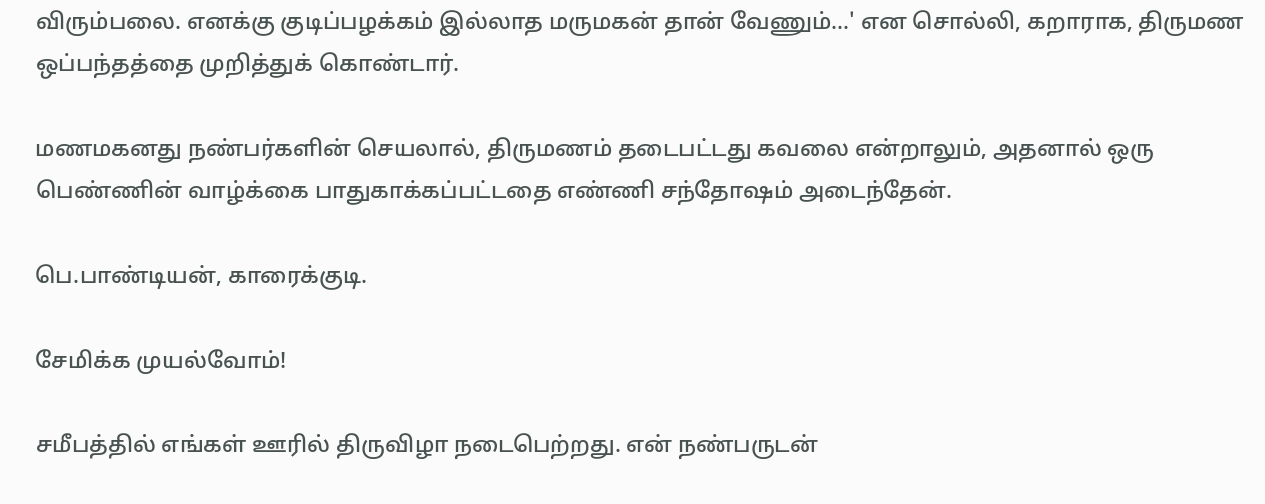விரும்பலை. எனக்கு குடிப்பழக்கம் இல்லாத மருமகன் தான் வேணும்...' என சொல்லி, கறாராக, திருமண ஒப்பந்தத்தை முறித்துக் கொண்டார்.

மணமகனது நண்பர்களின் செயலால், திருமணம் தடைபட்டது கவலை என்றாலும், அதனால் ஒரு பெண்ணின் வாழ்க்கை பாதுகாக்கப்பட்டதை எண்ணி சந்தோஷம் அடைந்தேன்.

பெ.பாண்டியன், காரைக்குடி.

சேமிக்க முயல்வோம்!

சமீபத்தில் எங்கள் ஊரில் திருவிழா நடைபெற்றது. என் நண்பருடன்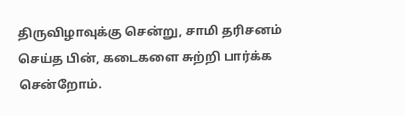திருவிழாவுக்கு சென்று, சாமி தரிசனம் செய்த பின், கடைகளை சுற்றி பார்க்க சென்றோம்.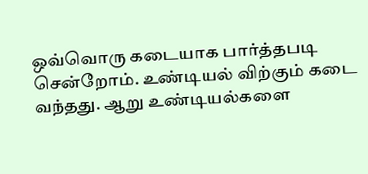ஒவ்வொரு கடையாக பார்த்தபடி சென்றோம். உண்டியல் விற்கும் கடை வந்தது. ஆறு உண்டியல்களை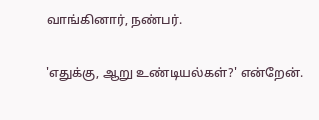வாங்கினார், நண்பர்.

'எதுக்கு, ஆறு உண்டியல்கள்?' என்றேன்.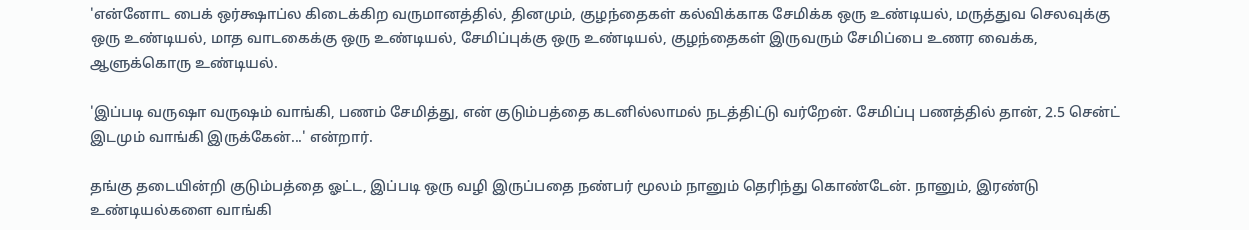'என்னோட பைக் ஒர்க்ஷாப்ல கிடைக்கிற வருமானத்தில், தினமும், குழந்தைகள் கல்விக்காக சேமிக்க ஒரு உண்டியல், மருத்துவ செலவுக்கு ஒரு உண்டியல், மாத வாடகைக்கு ஒரு உண்டியல், சேமிப்புக்கு ஒரு உண்டியல், குழந்தைகள் இருவரும் சேமிப்பை உணர வைக்க, ஆளுக்கொரு உண்டியல்.

'இப்படி வருஷா வருஷம் வாங்கி, பணம் சேமித்து, என் குடும்பத்தை கடனில்லாமல் நடத்திட்டு வர்றேன். சேமிப்பு பணத்தில் தான், 2.5 சென்ட் இடமும் வாங்கி இருக்கேன்...' என்றார்.

தங்கு தடையின்றி குடும்பத்தை ஓட்ட, இப்படி ஒரு வழி இருப்பதை நண்பர் மூலம் நானும் தெரிந்து கொண்டேன். நானும், இரண்டு உண்டியல்களை வாங்கி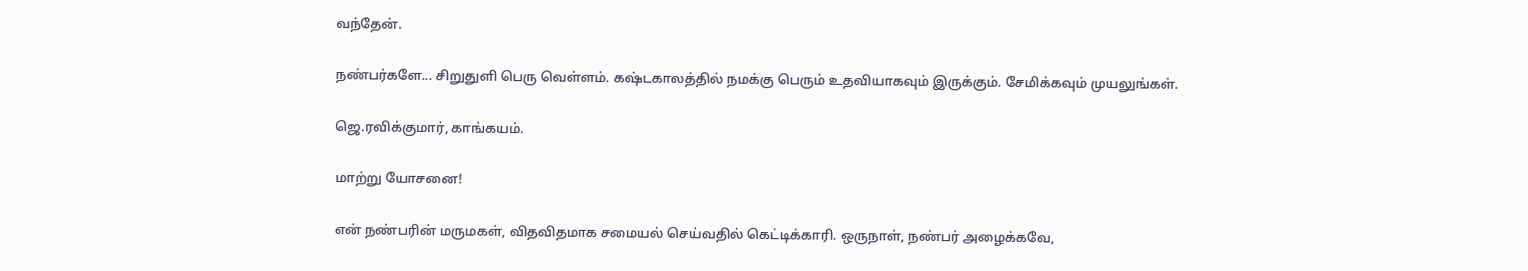வந்தேன்.

நண்பர்களே... சிறுதுளி பெரு வெள்ளம். கஷ்டகாலத்தில் நமக்கு பெரும் உதவியாகவும் இருக்கும். சேமிக்கவும் முயலுங்கள்.

ஜெ.ரவிக்குமார், காங்கயம்.

மாற்று யோசனை!

என் நண்பரின் மருமகள், விதவிதமாக சமையல் செய்வதில் கெட்டிக்காரி. ஒருநாள், நண்பர் அழைக்கவே,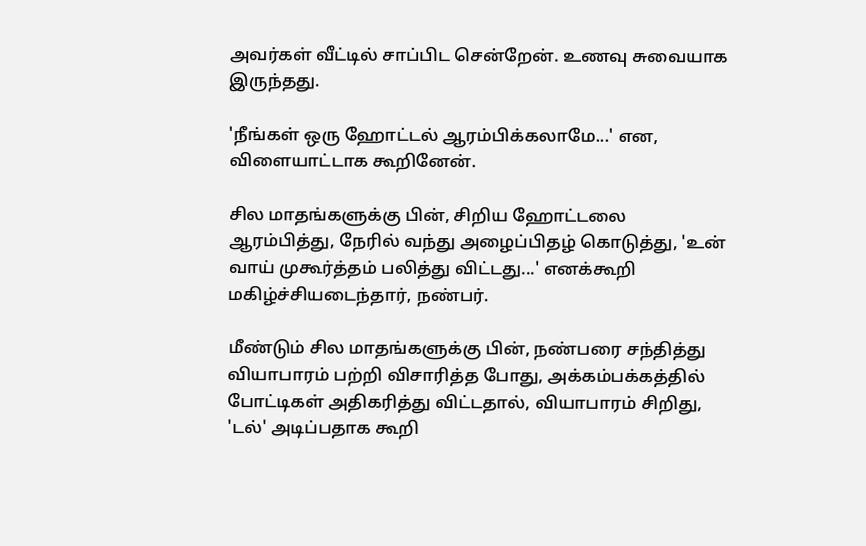அவர்கள் வீட்டில் சாப்பிட சென்றேன். உணவு சுவையாக இருந்தது.

'நீங்கள் ஒரு ஹோட்டல் ஆரம்பிக்கலாமே...' என, விளையாட்டாக கூறினேன்.

சில மாதங்களுக்கு பின், சிறிய ஹோட்டலை ஆரம்பித்து, நேரில் வந்து அழைப்பிதழ் கொடுத்து, 'உன் வாய் முகூர்த்தம் பலித்து விட்டது...' எனக்கூறி மகிழ்ச்சியடைந்தார், நண்பர்.

மீண்டும் சில மாதங்களுக்கு பின், நண்பரை சந்தித்து வியாபாரம் பற்றி விசாரித்த போது, அக்கம்பக்கத்தில் போட்டிகள் அதிகரித்து விட்டதால், வியாபாரம் சிறிது, 'டல்' அடிப்பதாக கூறி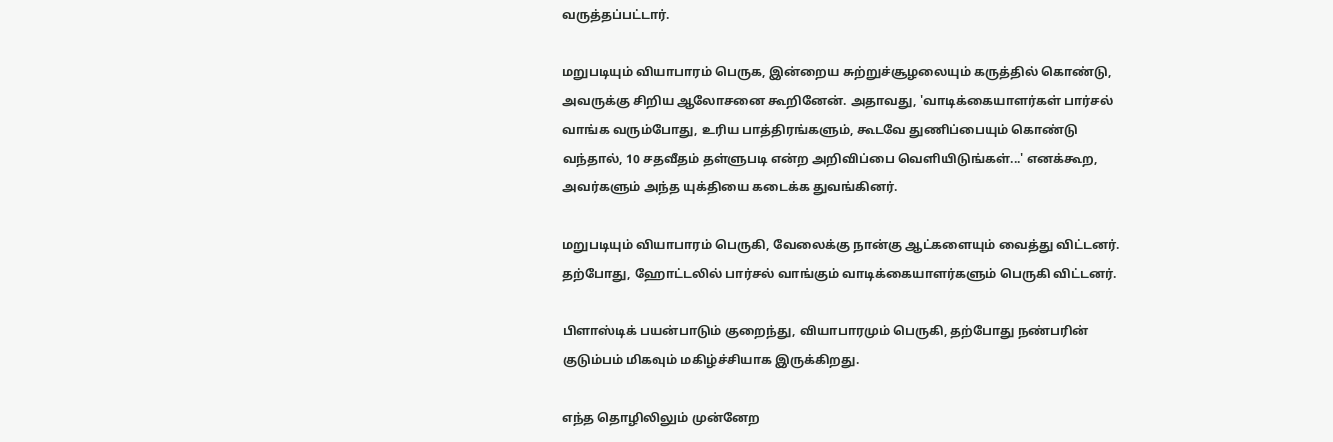வருத்தப்பட்டார்.

மறுபடியும் வியாபாரம் பெருக, இன்றைய சுற்றுச்சூழலையும் கருத்தில் கொண்டு, அவருக்கு சிறிய ஆலோசனை கூறினேன். அதாவது, 'வாடிக்கையாளர்கள் பார்சல் வாங்க வரும்போது, உரிய பாத்திரங்களும், கூடவே துணிப்பையும் கொண்டு வந்தால், 10 சதவீதம் தள்ளுபடி என்ற அறிவிப்பை வெளியிடுங்கள்...' எனக்கூற, அவர்களும் அந்த யுக்தியை கடைக்க துவங்கினர்.

மறுபடியும் வியாபாரம் பெருகி, வேலைக்கு நான்கு ஆட்களையும் வைத்து விட்டனர். தற்போது, ஹோட்டலில் பார்சல் வாங்கும் வாடிக்கையாளர்களும் பெருகி விட்டனர்.

பிளாஸ்டிக் பயன்பாடும் குறைந்து, வியாபாரமும் பெருகி, தற்போது நண்பரின் குடும்பம் மிகவும் மகிழ்ச்சியாக இருக்கிறது.

எந்த தொழிலிலும் முன்னேற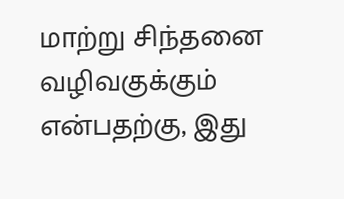மாற்று சிந்தனை வழிவகுக்கும் என்பதற்கு, இது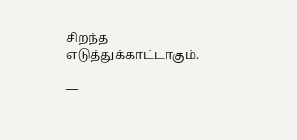சிறந்த எடுத்துக்காட்டாகும்.

—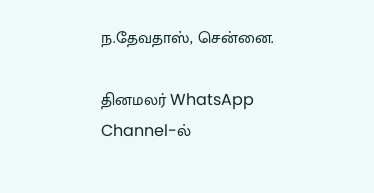ந.தேவதாஸ், சென்னை.

தினமலர் WhatsApp Channel-ல்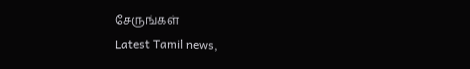சேருங்கள்
Latest Tamil news,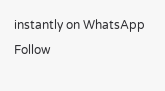instantly on WhatsApp
Follow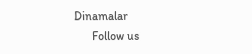Dinamalar
      Follow us